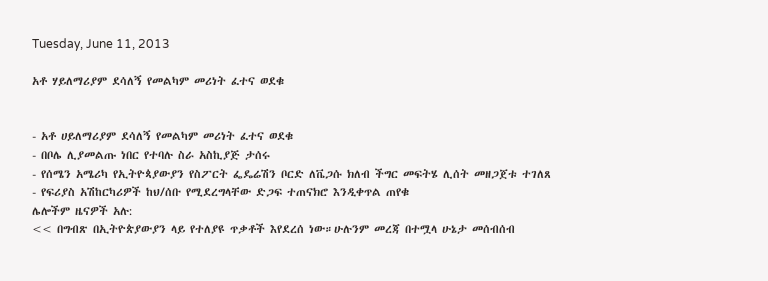Tuesday, June 11, 2013

አቶ ሃይለማሪያም ደሳለኝ የመልካም መሪነት ፈተና ወደቁ


- አቶ ሀይለማሪያም ደሳለኝ የመልካም መሪነት ፈተና ወደቁ
- በቦሌ ሊያመልጡ ነበር የተባሉ ስራ አስኪያጅ ታሰሩ
- የሰሜን አሜሪካ የኢትዮጳያውያን የስፖርት ፌዴሬሽን ቦርድ ለቬጋሱ ክለብ ችግር መፍትሄ ሊሰት መዘጋጀቱ ተገለጸ
- የፍሪያስ አሽከርካሪዎች ከህ/ሰቡ የሚደረግላቸው ድጋፍ ተጠናክሮ እንዲቀጥል ጠየቁ
ሌሎችም ዜናዎች አሉ:
<< በግብጽ በኢትዮጵያውያን ላይ የተለያዩ ጥቃቶች እየደረሰ ነው።ሁሉንም መረጃ በተሟላ ሁኔታ መሰብሰብ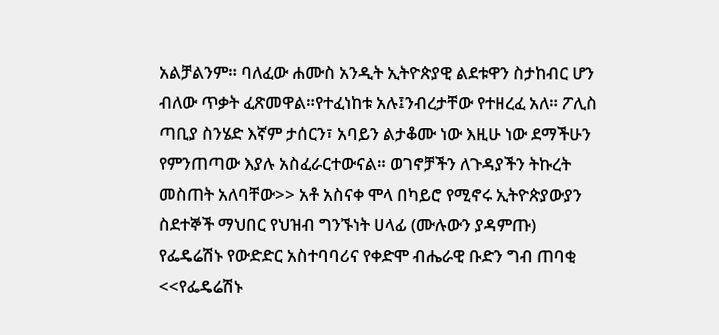አልቻልንም። ባለፈው ሐሙስ አንዲት ኢትዮጵያዊ ልደቱዋን ስታከብር ሆን ብለው ጥቃት ፈጽመዋል።የተፈነከቱ አሉ፤ንብረታቸው የተዘረፈ አለ። ፖሊስ ጣቢያ ስንሄድ እኛም ታሰርን፣ አባይን ልታቆሙ ነው እዚሁ ነው ደማችሁን የምንጠጣው እያሉ አስፈራርተውናል። ወገኖቻችን ለጉዳያችን ትኩረት መስጠት አለባቸው>> አቶ አስናቀ ሞላ በካይሮ የሚኖሩ ኢትዮጵያውያን ስደተኞች ማህበር የህዝብ ግንኙነት ሀላፊ (ሙሉውን ያዳምጡ)
የፌዴሬሽኑ የውድድር አስተባባሪና የቀድሞ ብሔራዊ ቡድን ግብ ጠባቂ
<<የፌዴሬሽኑ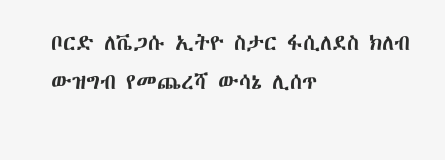ቦርድ ለቬጋሱ ኢትዮ ስታር ፋሲለደስ ክለብ ውዝግብ የመጨረሻ ውሳኔ ሊሰጥ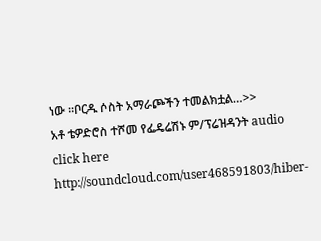ነው ።ቦርዱ ሶስት አማራጮችን ተመልክቷል…>>
አቶ ቴዎድሮስ ተሾመ የፌዴሬሽኑ ም/ፕሬዝዳንት audio click here http://soundcloud.com/user468591803/hiber-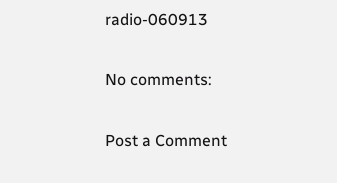radio-060913

No comments:

Post a Comment